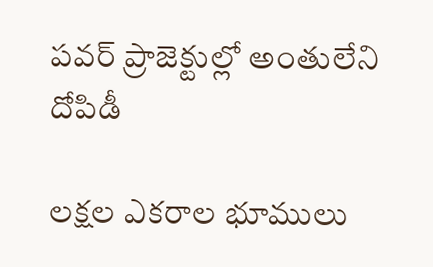పవర్‌ ప్రాజెక్టుల్లో అంతులేని దోపిడీ

లక్షల ఎకరాల భూములు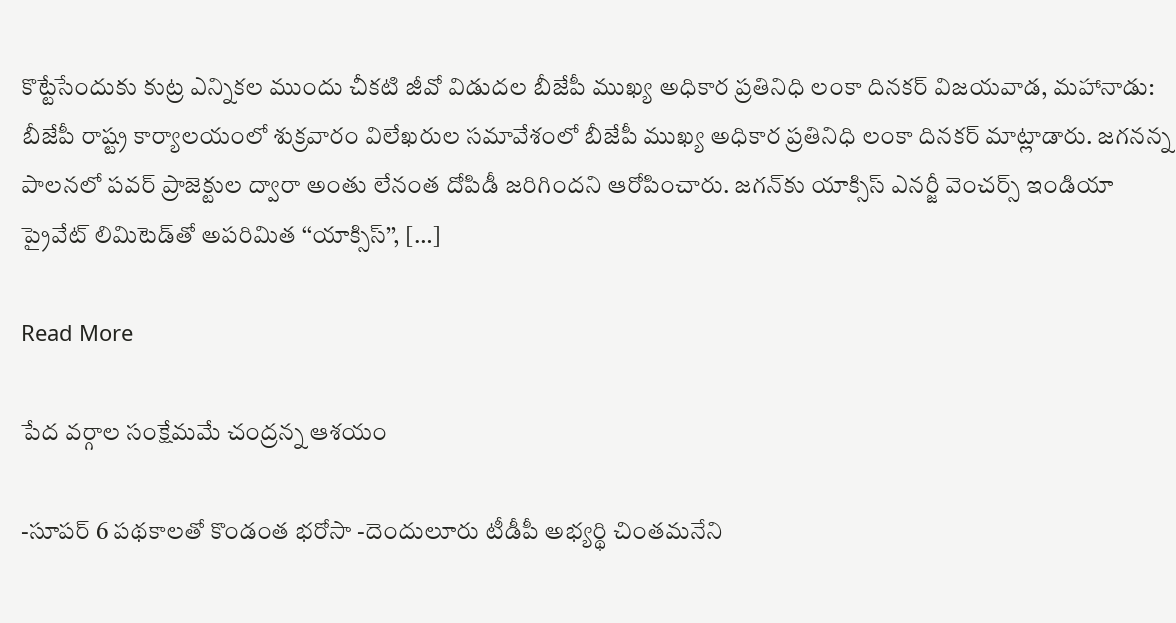కొట్టేసేందుకు కుట్ర ఎన్నికల ముందు చీకటి జీవో విడుదల బీజేపీ ముఖ్య అధికార ప్రతినిధి లంకా దినకర్‌ విజయవాడ, మహానాడు: బీజేపీ రాష్ట్ర కార్యాలయంలో శుక్రవారం విలేఖరుల సమావేశంలో బీజేపీ ముఖ్య అధికార ప్రతినిధి లంకా దినకర్‌ మాట్లాడారు. జగనన్న పాలనలో పవర్‌ ప్రాజెక్టుల ద్వారా అంతు లేనంత దోపిడీ జరిగిందని ఆరోపించారు. జగన్‌కు యాక్సిస్‌ ఎనర్జీ వెంచర్స్‌ ఇండియా ప్రైవేట్‌ లిమిటెడ్‌తో అపరిమిత ‘‘యాక్సిస్‌’’, […]

Read More

పేద వర్గాల సంక్షేమమే చంద్రన్న ఆశయం

-సూపర్‌ 6 పథకాలతో కొండంత భరోసా -దెందులూరు టీడీపీ అభ్యర్థి చింతమనేని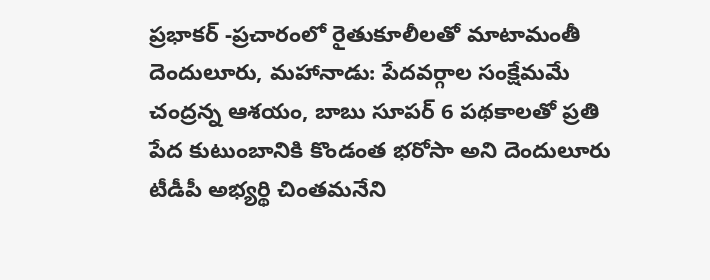ప్రభాకర్‌ -ప్రచారంలో రైతుకూలీలతో మాటామంతీ దెందులూరు, మహానాడు: పేదవర్గాల సంక్షేమమే చంద్రన్న ఆశయం, బాబు సూపర్‌ 6 పథకాలతో ప్రతి పేద కుటుంబానికి కొండంత భరోసా అని దెందులూరు టీడీపీ అభ్యర్థి చింతమనేని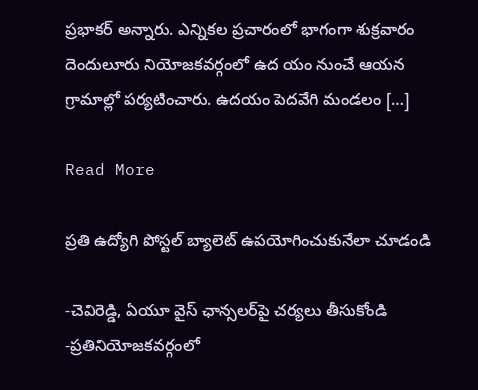ప్రభాకర్‌ అన్నారు. ఎన్నికల ప్రచారంలో భాగంగా శుక్రవారం దెందులూరు నియోజకవర్గంలో ఉద యం నుంచే ఆయన గ్రామాల్లో పర్యటించారు. ఉదయం పెదవేగి మండలం […]

Read More

ప్రతి ఉద్యోగి పోస్టల్‌ బ్యాలెట్‌ ఉపయోగించుకునేలా చూడండి

-చెవిరెడ్డి, ఏయూ వైస్‌ ఛాన్సలర్‌పై చర్యలు తీసుకోండి -ప్రతినియోజకవర్గంలో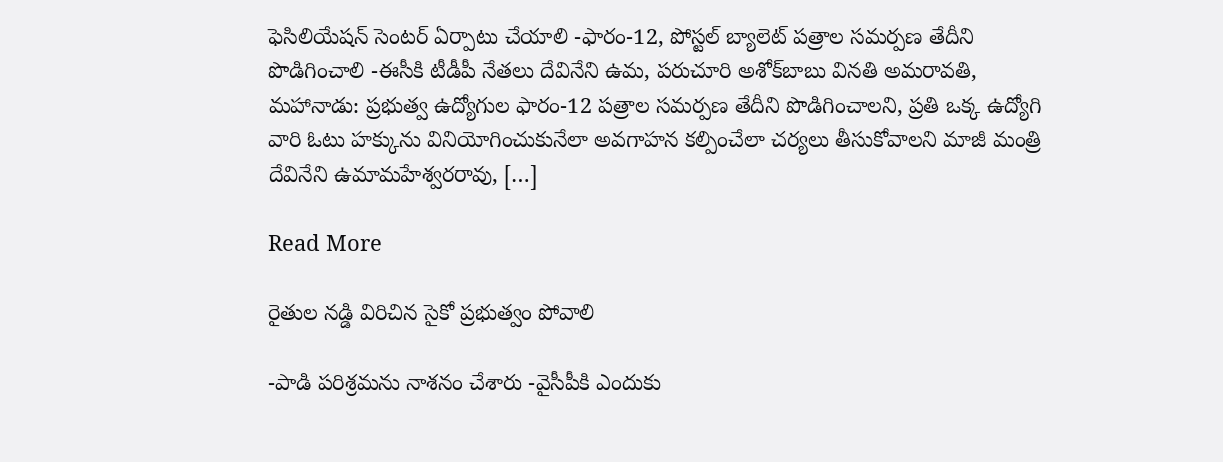ఫెసిలియేషన్‌ సెంటర్‌ ఏర్పాటు చేయాలి -ఫారం-12, పోస్టల్‌ బ్యాలెట్‌ పత్రాల సమర్పణ తేదీని పొడిగించాలి -ఈసీకి టీడీపీ నేతలు దేవినేని ఉమ, పరుచూరి అశోక్‌బాబు వినతి అమరావతి, మహానాడు: ప్రభుత్వ ఉద్యోగుల ఫారం-12 పత్రాల సమర్పణ తేదీని పొడిగించాలని, ప్రతి ఒక్క ఉద్యోగి వారి ఓటు హక్కును వినియోగించుకునేలా అవగాహన కల్పించేలా చర్యలు తీసుకోవాలని మాజీ మంత్రి దేవినేని ఉమామహేశ్వరరావు, […]

Read More

రైతుల నడ్డి విరిచిన సైకో ప్రభుత్వం పోవాలి

-పాడి పరిశ్రమను నాశనం చేశారు -వైసీపీకి ఎందుకు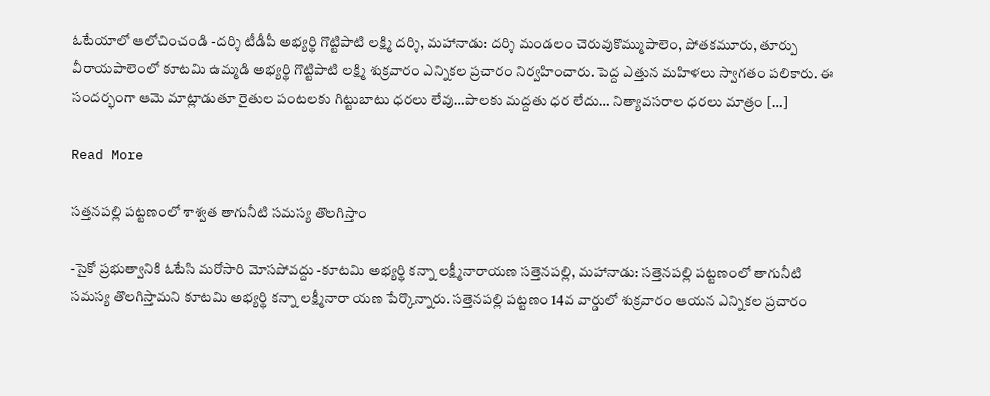ఓటేయాలో ఆలోచించండి -దర్శి టీడీపీ అభ్యర్థి గొట్టిపాటి లక్ష్మి దర్శి, మహానాడు: దర్శి మండలం చెరువుకొమ్ముపాలెం, పోతకమూరు, తూర్పు వీరాయపాలెంలో కూటమి ఉమ్మడి అభ్యర్థి గొట్టిపాటి లక్ష్మి శుక్రవారం ఎన్నికల ప్రచారం నిర్వహించారు. పెద్ద ఎత్తున మహిళలు స్వాగతం పలికారు. ఈ సందర్భంగా ఆమె మాట్లాడుతూ రైతుల పంటలకు గిట్టుబాటు ధరలు లేవు…పాలకు మద్దతు ధర లేదు… నిత్యావసరాల ధరలు మాత్రం […]

Read More

సత్తనపల్లి పట్టణంలో శాశ్వత తాగునీటి సమస్య తొలగిస్తాం

-సైకో ప్రభుత్వానికి ఓటేసి మరోసారి మోసపోవద్దు -కూటమి అభ్యర్థి కన్నా లక్ష్మీనారాయణ సత్తెనపల్లి, మహానాడు: సత్తెనపల్లి పట్టణంలో తాగునీటి సమస్య తొలగిస్తామని కూటమి అభ్యర్థి కన్నా లక్ష్మీనారా యణ పేర్కొన్నారు. సత్తెనపల్లి పట్టణం 14వ వార్డులో శుక్రవారం ఆయన ఎన్నికల ప్రచారం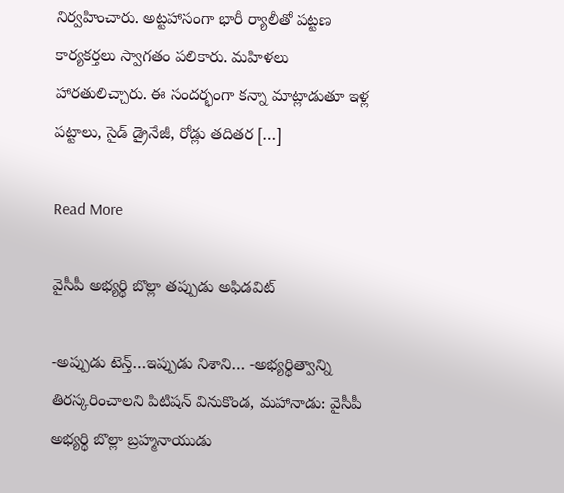నిర్వహించారు. అట్టహాసంగా భారీ ర్యాలీతో పట్టణ కార్యకర్తలు స్వాగతం పలికారు. మహిళలు హారతులిచ్చారు. ఈ సందర్భంగా కన్నా మాట్లాడుతూ ఇళ్ల పట్టాలు, సైడ్‌ డ్రైనేజీ, రోడ్లు తదితర […]

Read More

వైసీపీ అభ్యర్థి బొల్లా తప్పుడు అఫిడవిట్‌

-అప్పుడు టెన్త్‌…ఇప్పుడు నిశాని… -అభ్యర్థిత్వాన్ని తిరస్కరించాలని పిటిషన్‌ వినుకొండ, మహానాడు: వైసీపీ అభ్యర్థి బొల్లా బ్రహ్మనాయుడు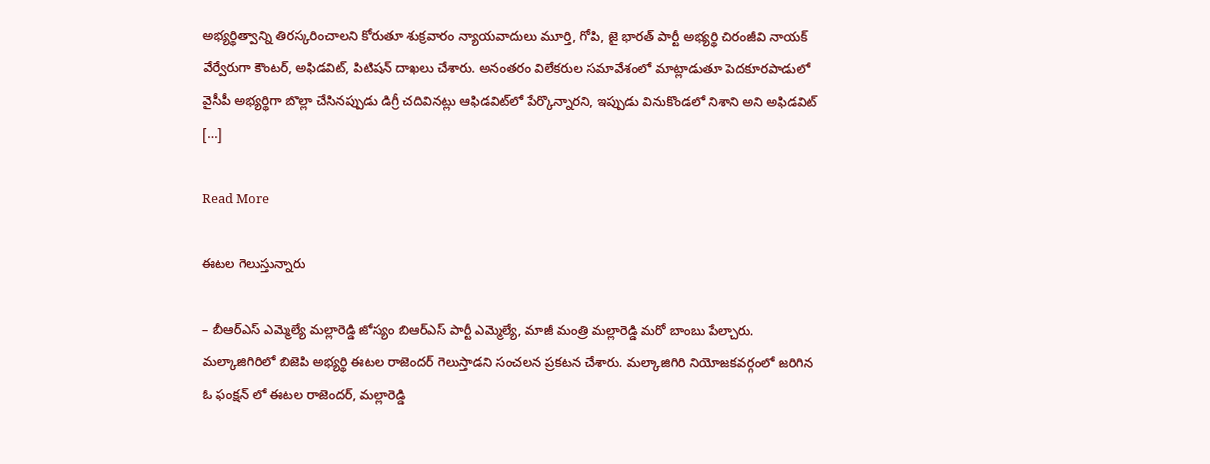అభ్యర్థిత్వాన్ని తిరస్కరించాలని కోరుతూ శుక్రవారం న్యాయవాదులు మూర్తి, గోపి, జై భారత్‌ పార్టీ అభ్యర్థి చిరంజీవి నాయక్‌ వేర్వేరుగా కౌంటర్‌, అఫిడవిట్‌, పిటిషన్‌ దాఖలు చేశారు. అనంతరం విలేకరుల సమావేశంలో మాట్లాడుతూ పెదకూరపాడులో వైసీపీ అభ్యర్థిగా బొల్లా చేసినప్పుడు డిగ్రీ చదివినట్లు ఆఫిడవిట్‌లో పేర్కొన్నారని, ఇప్పుడు వినుకొండలో నిశాని అని అఫిడవిట్‌ […]

Read More

ఈటల గెలుస్తున్నారు

– బీఆర్‌ఎస్ ఎమ్మెల్యే మల్లారెడ్డి జోస్యం బిఆర్ఎస్ పార్టీ ఎమ్మెల్యే, మాజీ మంత్రి మల్లారెడ్డి మరో బాంబు పేల్చారు. మల్కాజిగిరిలో బిజెపి అభ్యర్థి ఈటల రాజెందర్ గెలుస్తాడని సంచలన ప్రకటన చేశారు. మల్కాజిగిరి నియోజకవర్గంలో జరిగిన ఓ ఫంక్షన్ లో ఈటల రాజెందర్, మల్లారెడ్డి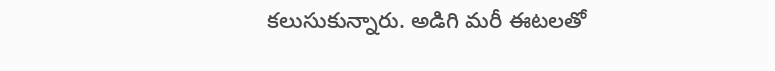కలుసుకున్నారు. అడిగి మరీ ఈటలతో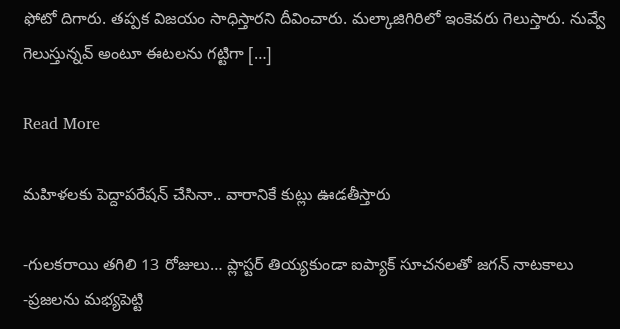ఫోటో దిగారు. తప్పక విజయం సాధిస్తారని దీవించారు. మల్కాజిగిరిలో ఇంకెవరు గెలుస్తారు. నువ్వే గెలుస్తున్నవ్ అంటూ ఈటలను గట్టిగా […]

Read More

మహిళలకు పెద్దాపరేషన్ చేసినా.. వారానికే కుట్లు ఊడతీస్తారు

-గులకరాయి తగిలి 13 రోజులు… ప్లాస్టర్ తియ్యకుండా ఐప్యాక్ సూచనలతో జగన్ నాటకాలు -ప్రజలను మభ్యపెట్టి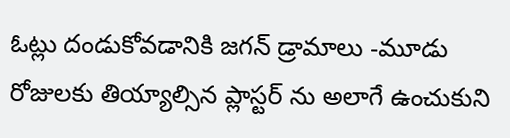ఓట్లు దండుకోవడానికి జగన్ డ్రామాలు -మూడు రోజులకు తియ్యాల్సిన ప్లాస్టర్ ను అలాగే ఉంచుకుని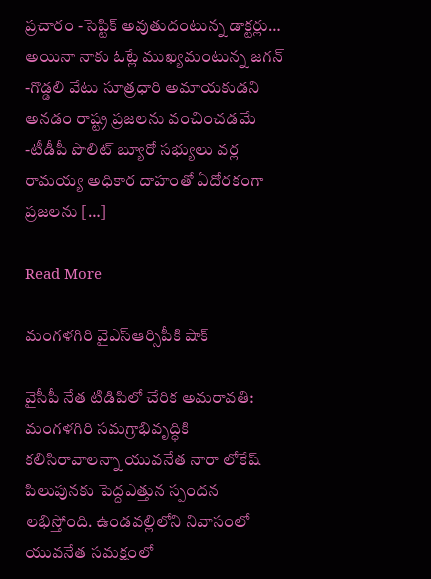ప్రచారం -సెప్టిక్ అవుతుదంటున్న డాక్టర్లు… అయినా నాకు ఓట్లే ముఖ్యమంటున్న జగన్ -గొడ్డలి వేటు సూత్రధారి అమాయకుడని అనడం రాష్ట్ర ప్రజలను వంచించడమే -టీడీపీ పొలిట్ బ్యూరో సభ్యులు వర్ల రామయ్య అధికార దాహంతో ఏదోరకంగా ప్రజలను […]

Read More

మంగళగిరి వైఎస్ఆర్సిపీకి షాక్

వైసీపీ నేత టిడిపిలో చేరిక అమరావతి: మంగళగిరి సమగ్రాభివృద్ధికి కలిసిరావాలన్నా యువనేత నారా లోకేష్ పిలుపునకు పెద్దఎత్తున స్పందన లభిస్తోంది. ఉండవల్లిలోని నివాసంలో యువనేత సమక్షంలో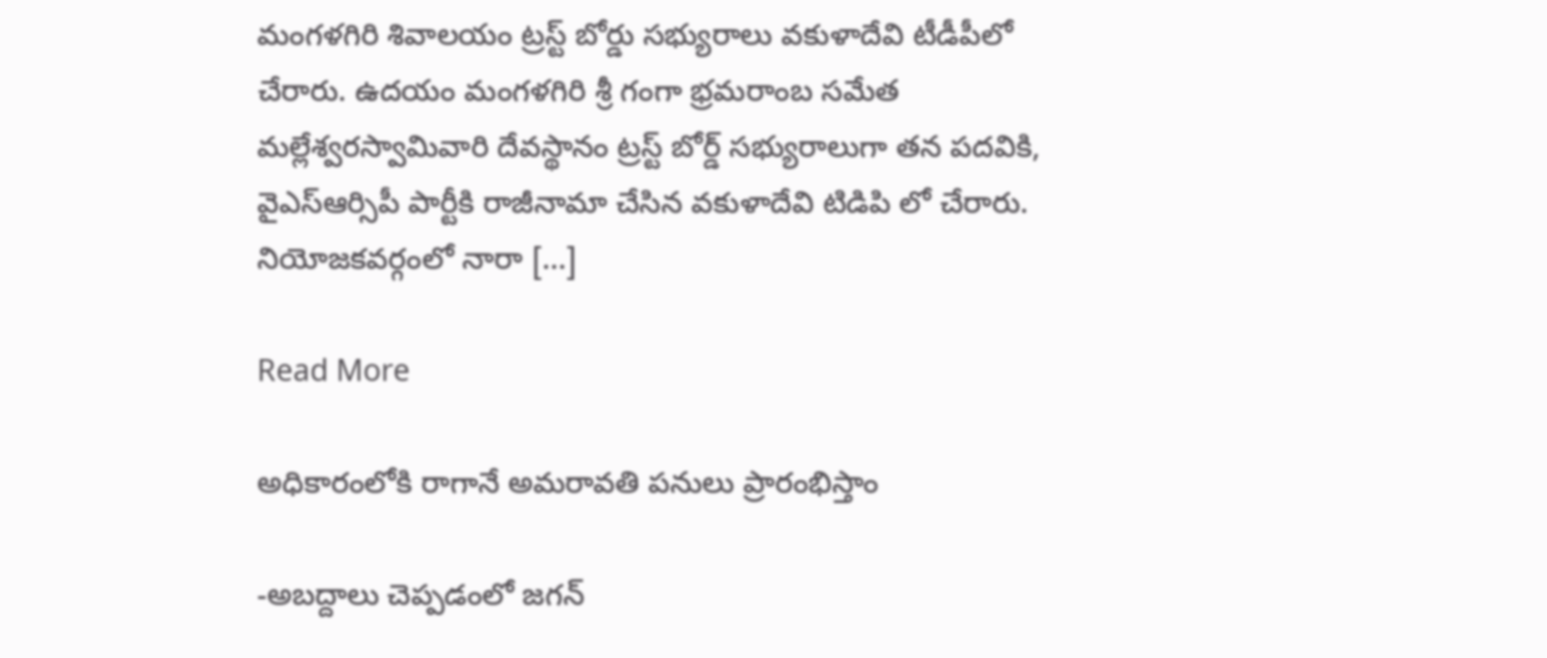మంగళగిరి శివాలయం ట్రస్ట్ బోర్డు సభ్యురాలు వకుళాదేవి టీడీపీలో చేరారు. ఉదయం మంగళగిరి శ్రీ గంగా భ్రమరాంబ సమేత మల్లేశ్వరస్వామివారి దేవస్థానం ట్రస్ట్ బోర్డ్ సభ్యురాలుగా తన పదవికి, వైఎస్ఆర్సిపీ పార్టీకి రాజీనామా చేసిన వకుళాదేవి టిడిపి లో చేరారు. నియోజకవర్గంలో నారా […]

Read More

అధికారంలోకి రాగానే అమరావతి పనులు ప్రారంభిస్తాం

-అబద్దాలు చెప్పడంలో జగన్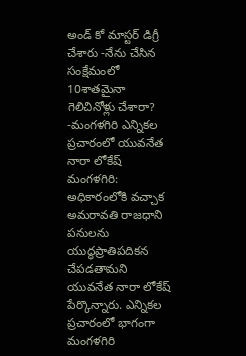అండ్ కో మాస్టర్ డిగ్రీ చేశారు -నేను చేసిన సంక్షేమంలో 10శాతమైనా గెలిచినోళ్లు చేశారా? -మంగళగిరి ఎన్నికల ప్రచారంలో యువనేత నారా లోకేష్ మంగళగిరి: అధికారంలోకి వచ్చాక అమరావతి రాజధాని పనులను యుద్ధప్రాతిపదికన చేపడతామని యువనేత నారా లోకేష్ పేర్కొన్నారు. ఎన్నికల ప్రచారంలో భాగంగా మంగళగిరి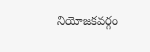నియోజకవర్గం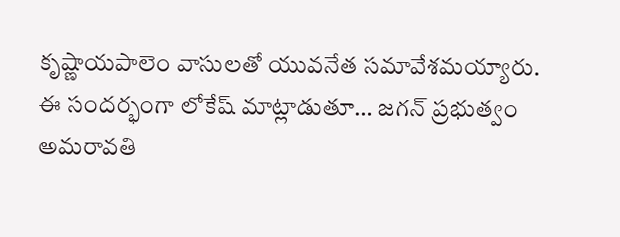కృష్ణాయపాలెం వాసులతో యువనేత సమావేశమయ్యారు. ఈ సందర్భంగా లోకేష్ మాట్లాడుతూ… జగన్ ప్రభుత్వం అమరావతి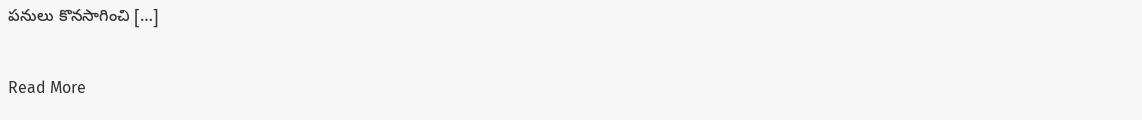పనులు కొనసాగించి […]

Read More